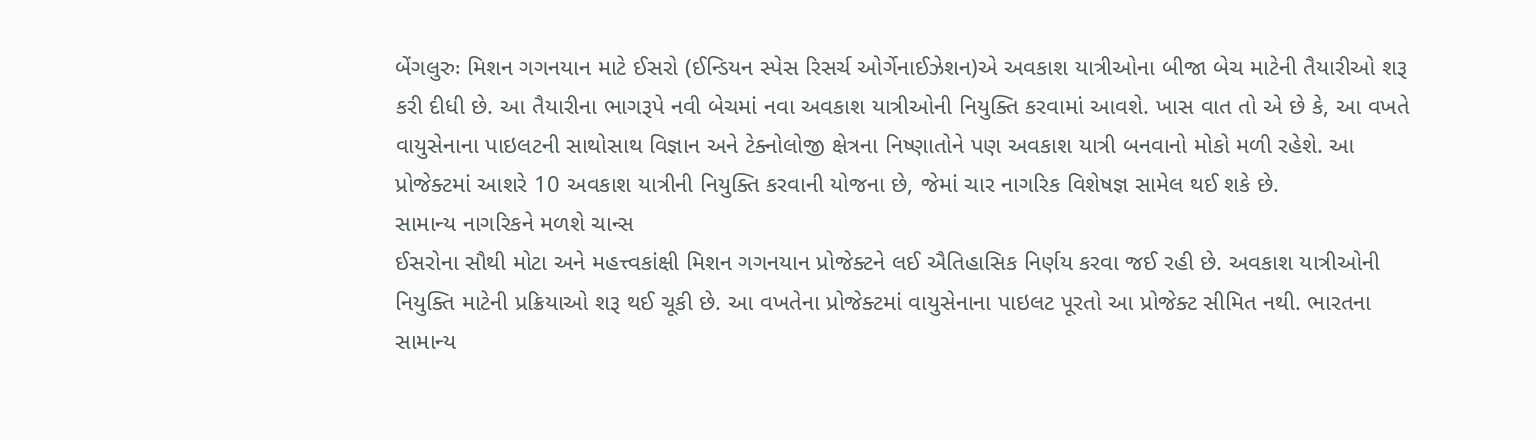બેંગલુરુઃ મિશન ગગનયાન માટે ઈસરો (ઈન્ડિયન સ્પેસ રિસર્ચ ઓર્ગેનાઈઝેશન)એ અવકાશ યાત્રીઓના બીજા બેચ માટેની તૈયારીઓ શરૂ કરી દીધી છે. આ તૈયારીના ભાગરૂપે નવી બેચમાં નવા અવકાશ યાત્રીઓની નિયુક્તિ કરવામાં આવશે. ખાસ વાત તો એ છે કે, આ વખતે વાયુસેનાના પાઇલટની સાથોસાથ વિજ્ઞાન અને ટેક્નોલોજી ક્ષેત્રના નિષ્ણાતોને પણ અવકાશ યાત્રી બનવાનો મોકો મળી રહેશે. આ પ્રોજેક્ટમાં આશરે 10 અવકાશ યાત્રીની નિયુક્તિ કરવાની યોજના છે, જેમાં ચાર નાગરિક વિશેષજ્ઞ સામેલ થઈ શકે છે.
સામાન્ય નાગરિકને મળશે ચાન્સ
ઈસરોના સૌથી મોટા અને મહત્ત્વકાંક્ષી મિશન ગગનયાન પ્રોજેક્ટને લઈ ઐતિહાસિક નિર્ણય કરવા જઈ રહી છે. અવકાશ યાત્રીઓની નિયુક્તિ માટેની પ્રક્રિયાઓ શરૂ થઈ ચૂકી છે. આ વખતેના પ્રોજેક્ટમાં વાયુસેનાના પાઇલટ પૂરતો આ પ્રોજેક્ટ સીમિત નથી. ભારતના સામાન્ય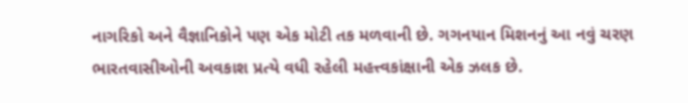નાગરિકો અને વૈજ્ઞાનિકોને પણ એક મોટી તક મળવાની છે. ગગનયાન મિશનનું આ નવું ચરણ ભારતવાસીઓની અવકાશ પ્રત્યે વધી રહેલી મહત્ત્વકાંક્ષાની એક ઝલક છે.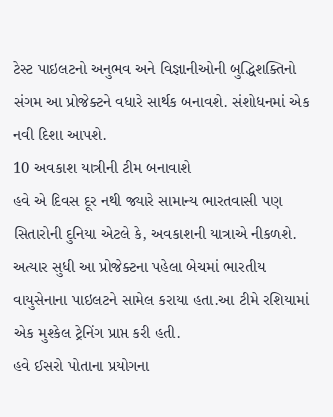ટેસ્ટ પાઇલટનો અનુભવ અને વિજ્ઞાનીઓની બુદ્ધિશક્તિનો સંગમ આ પ્રોજેક્ટને વધારે સાર્થક બનાવશે. સંશોધનમાં એક નવી દિશા આપશે.
10 અવકાશ યાત્રીની ટીમ બનાવાશે
હવે એ દિવસ દૂર નથી જ્યારે સામાન્ય ભારતવાસી પણ સિતારોની દુનિયા એટલે કે, અવકાશની યાત્રાએ નીકળશે. અત્યાર સુધી આ પ્રોજેક્ટના પહેલા બેચમાં ભારતીય વાયુસેનાના પાઇલટને સામેલ કરાયા હતા.આ ટીમે રશિયામાં એક મુશ્કેલ ટ્રેનિંગ પ્રાપ્ત કરી હતી.
હવે ઈસરો પોતાના પ્રયોગના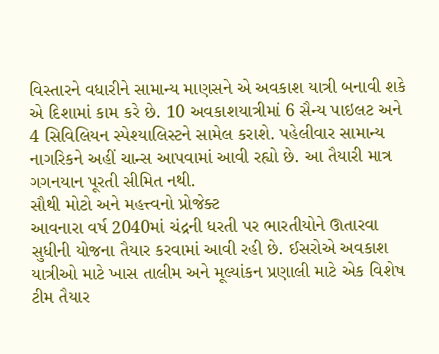વિસ્તારને વધારીને સામાન્ય માણસને એ અવકાશ યાત્રી બનાવી શકે એ દિશામાં કામ કરે છે. 10 અવકાશયાત્રીમાં 6 સૈન્ય પાઇલટ અને 4 સિવિલિયન સ્પેશ્યાલિસ્ટને સામેલ કરાશે. પહેલીવાર સામાન્ય નાગરિકને અહીં ચાન્સ આપવામાં આવી રહ્યો છે. આ તૈયારી માત્ર ગગનયાન પૂરતી સીમિત નથી.
સૌથી મોટો અને મહત્ત્વનો પ્રોજેક્ટ
આવનારા વર્ષ 2040માં ચંદ્રની ધરતી પર ભારતીયોને ઊતારવા સુધીની યોજના તૈયાર કરવામાં આવી રહી છે. ઈસરોએ અવકાશ યાત્રીઓ માટે ખાસ તાલીમ અને મૂલ્યાંકન પ્રણાલી માટે એક વિશેષ ટીમ તૈયાર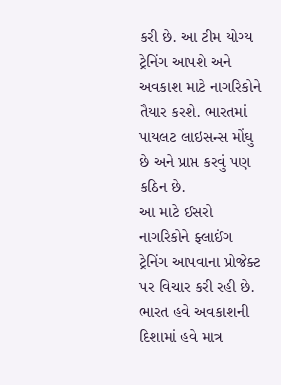કરી છે. આ ટીમ યોગ્ય ટ્રેનિંગ આપશે અને અવકાશ માટે નાગરિકોને તૈયાર કરશે. ભારતમાં પાયલટ લાઇસન્સ મોંઘુ છે અને પ્રાપ્ત કરવું પણ કઠિન છે.
આ માટે ઈસરો નાગરિકોને ફ્લાઈંગ ટ્રેનિંગ આપવાના પ્રોજેક્ટ પર વિચાર કરી રહી છે. ભારત હવે અવકાશની દિશામાં હવે માત્ર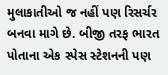મુલાકાતીઓ જ નહીં પણ રિસર્ચર બનવા માગે છે. બીજી તરફ ભારત પોતાના એક સ્પેસ સ્ટેશનની પણ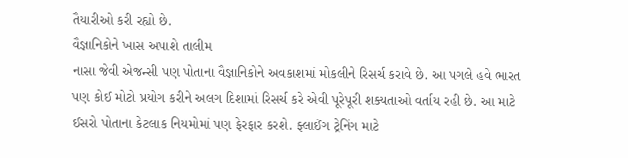તૈયારીઓ કરી રહ્યો છે.
વૈજ્ઞાનિકોને ખાસ અપાશે તાલીમ
નાસા જેવી એજન્સી પણ પોતાના વૈજ્ઞાનિકોને અવકાશમાં મોકલીને રિસર્ચ કરાવે છે. આ પગલે હવે ભારત પણ કોઈ મોટો પ્રયોગ કરીને અલગ દિશામાં રિસર્ચ કરે એવી પૂરેપૂરી શક્યતાઓ વર્તાય રહી છે. આ માટે ઈસરો પોતાના કેટલાક નિયમોમાં પણ ફેરફાર કરશે. ફ્લાઈંગ ટ્રેનિંગ માટે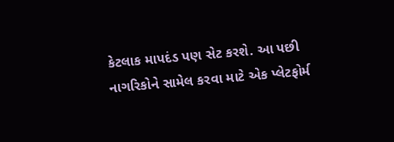કેટલાક માપદંડ પણ સેટ કરશે. આ પછી નાગરિકોને સામેલ કરવા માટે એક પ્લેટફોર્મ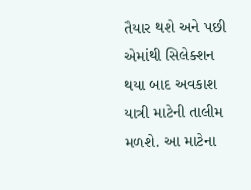તૈયાર થશે અને પછી એમાંથી સિલેક્શન થયા બાદ અવકાશ યાત્રી માટેની તાલીમ મળશે. આ માટેના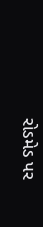રોડમેડ પર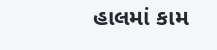હાલમાં કામ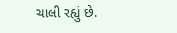ચાલી રહ્યું છે.